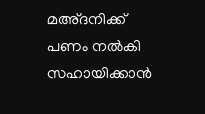മഅ്ദനിക്ക് പണം നല്‍കി സഹായിക്കാന്‍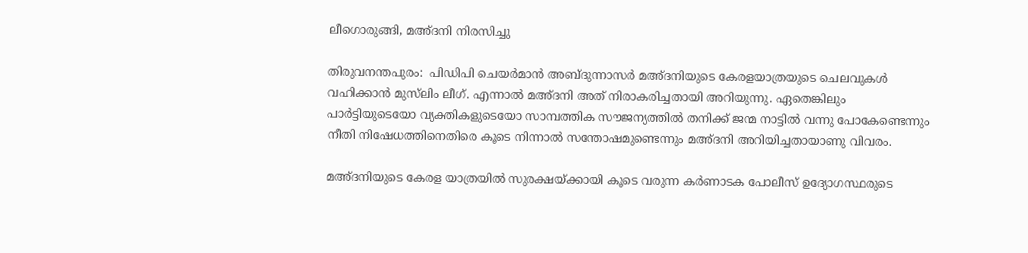ലീഗൊരുങ്ങി, മഅ്ദനി നിരസിച്ചു

തിരുവനന്തപുരം:  പിഡിപി ചെയര്‍മാന്‍ അബ്ദുന്നാസര്‍ മഅ്ദനിയുടെ കേരളയാത്രയുടെ ചെലവുകള്‍ വഹിക്കാന്‍ മുസ്‌ലിം ലീഗ്. എന്നാല്‍ മഅ്ദനി അത് നിരാകരിച്ചതായി അറിയുന്നു. ഏതെങ്കിലും പാര്‍ട്ടിയുടെയോ വ്യക്തികളുടെയോ സാമ്പത്തിക സൗജന്യത്തില്‍ തനിക്ക് ജന്മ നാട്ടില്‍ വന്നു പോകേണ്ടെന്നും നീതി നിഷേധത്തിനെതിരെ കൂടെ നിന്നാല്‍ സന്തോഷമുണ്ടെന്നും മഅ്ദനി അറിയിച്ചതായാണു വിവരം.

മഅ്ദനിയുടെ കേരള യാത്രയില്‍ സുരക്ഷയ്ക്കായി കൂടെ വരുന്ന കര്‍ണാടക പോലീസ് ഉദ്യോഗസ്ഥരുടെ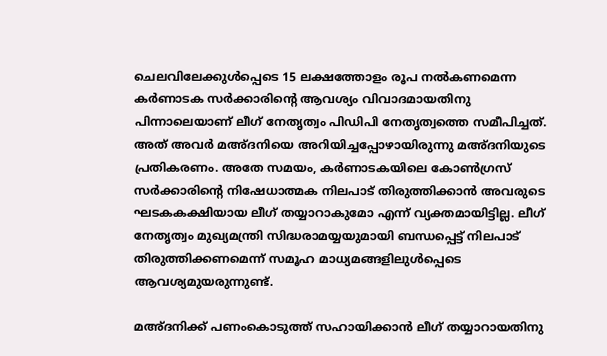ചെലവിലേക്കുള്‍പ്പെടെ 15 ലക്ഷത്തോളം രൂപ നല്‍കണമെന്ന കര്‍ണാടക സര്‍ക്കാരിന്റെ ആവശ്യം വിവാദമായതിനു പിന്നാലെയാണ് ലീഗ് നേതൃത്വം പിഡിപി നേതൃത്വത്തെ സമീപിച്ചത്. അത് അവര്‍ മഅ്ദനിയെ അറിയിച്ചപ്പോഴായിരുന്നു മഅ്ദനിയുടെ പ്രതികരണം. അതേ സമയം, കര്‍ണാടകയിലെ കോണ്‍ഗ്രസ് സര്‍ക്കാരിന്റെ നിഷേധാത്മക നിലപാട് തിരുത്തിക്കാന്‍ അവരുടെ ഘടകകക്ഷിയായ ലീഗ് തയ്യാറാകുമോ എന്ന് വ്യക്തമായിട്ടില്ല. ലീഗ് നേതൃത്വം മുഖ്യമന്ത്രി സിദ്ധരാമയ്യയുമായി ബന്ധപ്പെട്ട് നിലപാട് തിരുത്തിക്കണമെന്ന് സമൂഹ മാധ്യമങ്ങളിലുള്‍പ്പെടെ ആവശ്യമുയരുന്നുണ്ട്.

മഅ്ദനിക്ക് പണംകൊടുത്ത് സഹായിക്കാന്‍ ലീഗ് തയ്യാറായതിനു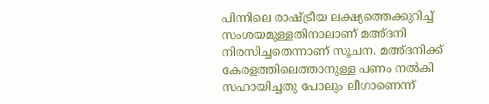പിന്നിലെ രാഷ്ട്രീയ ലക്ഷ്യത്തെക്കുറിച്ച് സംശയമുള്ളതിനാലാണ് മഅ്ദനി നിരസിച്ചതെന്നാണ് സൂചന. മഅ്ദനിക്ക് കേരളത്തിലെത്താനുള്ള പണം നല്‍കി സഹായിച്ചതു പോലും ലീഗാണെന്ന്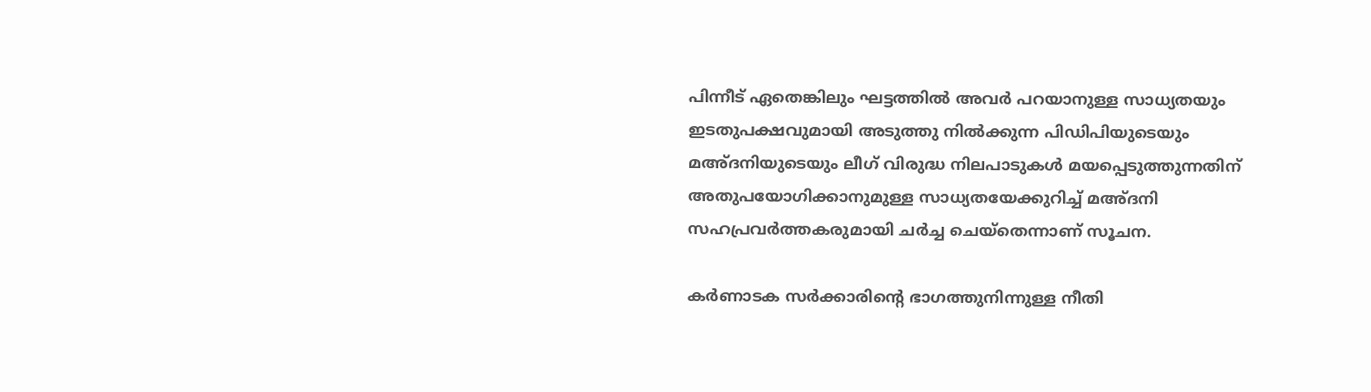പിന്നീട് ഏതെങ്കിലും ഘട്ടത്തില്‍ അവര്‍ പറയാനുള്ള സാധ്യതയും ഇടതുപക്ഷവുമായി അടുത്തു നില്‍ക്കുന്ന പിഡിപിയുടെയും മഅ്ദനിയുടെയും ലീഗ് വിരുദ്ധ നിലപാടുകള്‍ മയപ്പെടുത്തുന്നതിന് അതുപയോഗിക്കാനുമുള്ള സാധ്യതയേക്കുറിച്ച് മഅ്ദനി സഹപ്രവര്‍ത്തകരുമായി ചര്‍ച്ച ചെയ്‌തെന്നാണ് സൂചന.

കര്‍ണാടക സര്‍ക്കാരിന്റെ ഭാഗത്തുനിന്നുള്ള നീതി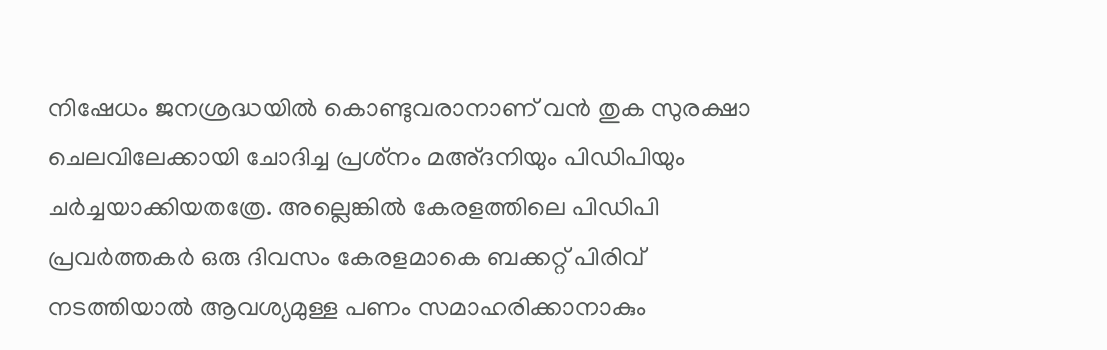നിഷേധം ജനശ്രദ്ധയില്‍ കൊണ്ടുവരാനാണ് വന്‍ തുക സുരക്ഷാ ചെലവിലേക്കായി ചോദിച്ച പ്രശ്‌നം മഅ്ദനിയും പിഡിപിയും ചര്‍ച്ചയാക്കിയതത്രേ. അല്ലെങ്കില്‍ കേരളത്തിലെ പിഡിപി പ്രവര്‍ത്തകര്‍ ഒരു ദിവസം കേരളമാകെ ബക്കറ്റ് പിരിവ് നടത്തിയാല്‍ ആവശ്യമുള്ള പണം സമാഹരിക്കാനാകും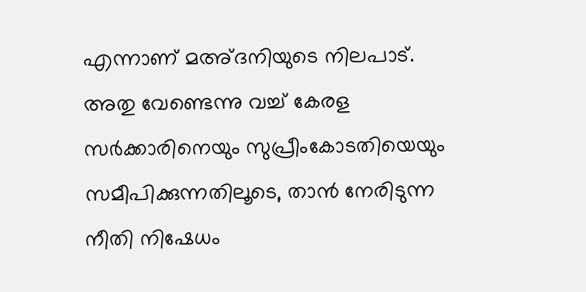എന്നാണ് മഅ്ദനിയുടെ നിലപാട്. അതു വേണ്ടെന്നു വച്ച് കേരള സര്‍ക്കാരിനെയും സുപ്രീംകോടതിയെയും സമീപിക്കുന്നതിലൂടെ, താന്‍ നേരിടുന്ന നീതി നിഷേധം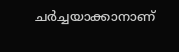ചര്‍ച്ചയാക്കാനാണ്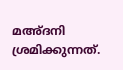മഅ്ദനി ശ്രമിക്കുന്നത്.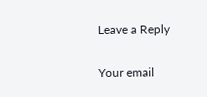Leave a Reply

Your email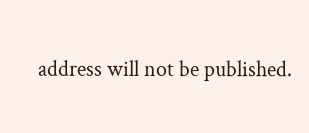address will not be published.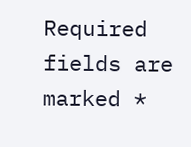Required fields are marked *